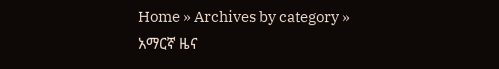Home » Archives by category » አማርኛ ዜና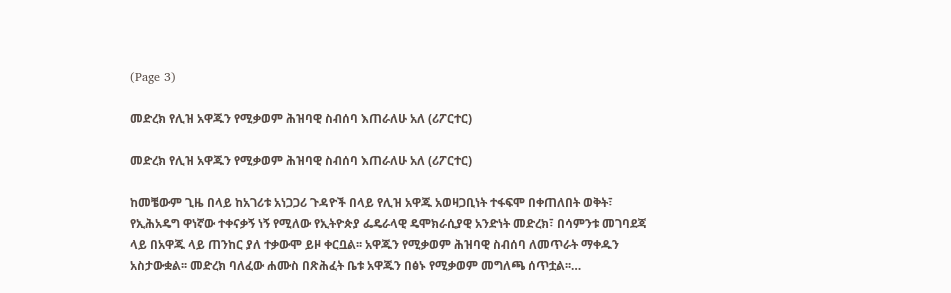(Page 3)

መድረክ የሊዝ አዋጁን የሚቃወም ሕዝባዊ ስብሰባ እጠራለሁ አለ (ሪፖርተር)

መድረክ የሊዝ አዋጁን የሚቃወም ሕዝባዊ ስብሰባ እጠራለሁ አለ (ሪፖርተር)

ከመቼውም ጊዜ በላይ ከአገሪቱ አነጋጋሪ ጉዳዮች በላይ የሊዝ አዋጁ አወዛጋቢነት ተፋፍሞ በቀጠለበት ወቅት፣ የኢሕአዴግ ዋነኛው ተቀናቃኝ ነኝ የሚለው የኢትዮጵያ ፌዴራላዊ ዴሞክራሲያዊ አንድነት መድረክ፣ በሳምንቱ መገባደጃ ላይ በአዋጁ ላይ ጠንከር ያለ ተቃውሞ ይዞ ቀርቧል፡፡ አዋጁን የሚቃወም ሕዝባዊ ስብሰባ ለመጥራት ማቀዱን አስታውቋል፡፡ መድረክ ባለፈው ሐሙስ በጽሕፈት ቤቱ አዋጁን በፅኑ የሚቃወም መግለጫ ሰጥቷል፡፡…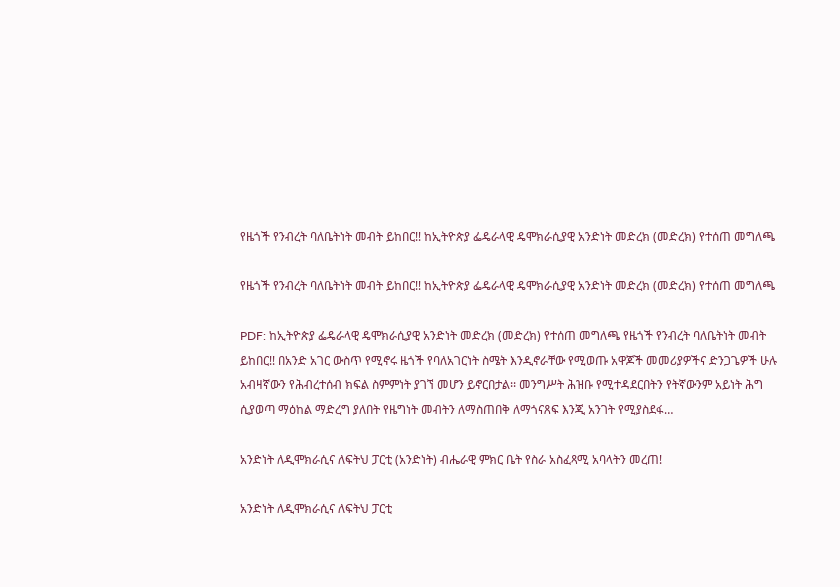የዜጎች የንብረት ባለቤትነት መብት ይከበር!! ከኢትዮጵያ ፌዴራላዊ ዴሞክራሲያዊ አንድነት መድረክ (መድረክ) የተሰጠ መግለጫ

የዜጎች የንብረት ባለቤትነት መብት ይከበር!! ከኢትዮጵያ ፌዴራላዊ ዴሞክራሲያዊ አንድነት መድረክ (መድረክ) የተሰጠ መግለጫ

PDF: ከኢትዮጵያ ፌዴራላዊ ዴሞክራሲያዊ አንድነት መድረክ (መድረክ) የተሰጠ መግለጫ የዜጎች የንብረት ባለቤትነት መብት ይከበር!! በአንድ አገር ውስጥ የሚኖሩ ዜጎች የባለአገርነት ስሜት እንዲኖራቸው የሚወጡ አዋጆች መመሪያዎችና ድንጋጌዎች ሁሉ አብዛኛውን የሕብረተሰብ ክፍል ስምምነት ያገኘ መሆን ይኖርበታል፡፡ መንግሥት ሕዝቡ የሚተዳደርበትን የትኛውንም አይነት ሕግ ሲያወጣ ማዕከል ማድረግ ያለበት የዜግነት መብትን ለማስጠበቅ ለማጎናጸፍ እንጂ አንገት የሚያስደፋ…

አንድነት ለዲሞክራሲና ለፍትህ ፓርቲ (አንድነት) ብሔራዊ ምክር ቤት የስራ አስፈጻሚ አባላትን መረጠ!

አንድነት ለዲሞክራሲና ለፍትህ ፓርቲ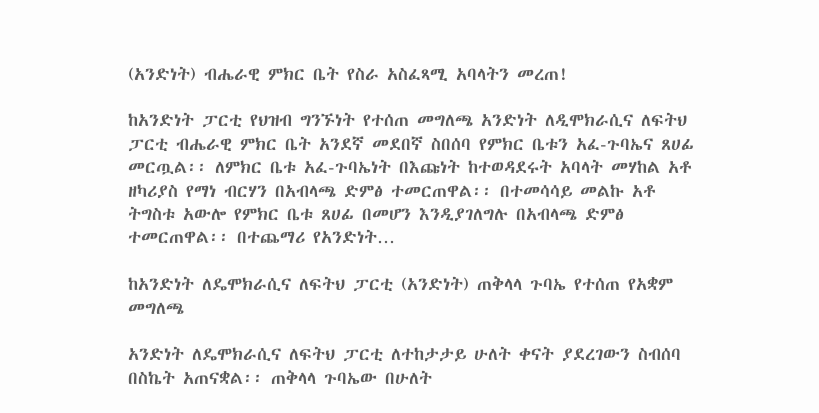(አንድነት) ብሔራዊ ምክር ቤት የስራ አስፈጻሚ አባላትን መረጠ!

ከአንድነት ፓርቲ የህዝብ ግንኙነት የተሰጠ መግለጫ አንድነት ለዲሞክራሲና ለፍትህ ፓርቲ ብሔራዊ ምክር ቤት አንደኛ መደበኛ ስበሰባ የምክር ቤቱን አፈ-ጉባኤና ጸሀፊ መርጧል፡፡ ለምክር ቤቱ አፈ-ጉባኤነት በእጩነት ከተወዳደሩት አባላት መሃከል አቶ ዘካሪያስ የማነ ብርሃን በአብላጫ ድምፅ ተመርጠዋል፡፡ በተመሳሳይ መልኩ አቶ ትግስቱ አውሎ የምክር ቤቱ ጸሀፊ በመሆን እንዲያገለግሉ በአብላጫ ድምፅ ተመርጠዋል፡፡ በተጨማሪ የአንድነት…

ከአንድነት ለዴሞክራሲና ለፍትህ ፓርቲ (አንድነት) ጠቅላላ ጉባኤ የተሰጠ የአቋም መግለጫ

አንድነት ለዴሞክራሲና ለፍትህ ፓርቲ ለተከታታይ ሁለት ቀናት ያደረገውን ስብሰባ በስኬት አጠናቋል፡፡ ጠቅላላ ጉባኤው በሁለት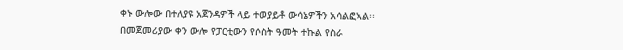ቀኑ ውሎው በተለያዩ አጀንዳዎች ላይ ተወያይቶ ውሳኔዎችን አሳልፎኣል፡፡ በመጀመሪያው ቀን ውሎ የፓርቲውን የሶስት ዓመት ተኩል የስራ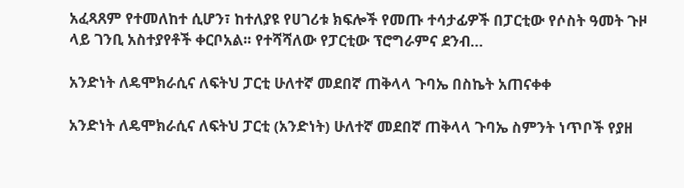አፈጻጸም የተመለከተ ሲሆን፣ ከተለያዩ የሀገሪቱ ክፍሎች የመጡ ተሳታፊዎች በፓርቲው የሶስት ዓመት ጉዞ ላይ ገንቢ አስተያየቶች ቀርቦአል፡፡ የተሻሻለው የፓርቲው ፕሮግራምና ደንብ…

አንድነት ለዴሞክራሲና ለፍትህ ፓርቲ ሁለተኛ መደበኛ ጠቅላላ ጉባኤ በስኬት አጠናቀቀ

አንድነት ለዴሞክራሲና ለፍትህ ፓርቲ (አንድነት) ሁለተኛ መደበኛ ጠቅላላ ጉባኤ ስምንት ነጥቦች የያዘ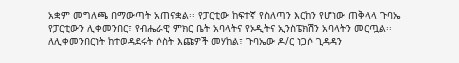አቋም መግለጫ በማውጣት አጠናቋል፡፡ የፓርቲው ከፍተኛ የስለጣን እርከን የሆነው ጠቅላላ ጉባኤ የፓርቲውን ሊቀመንበር፣ የብሔራዊ ምክር ቤት አባላትና የኦዲትና ኢንስፔክሽን አባላትን መርጧል፡፡ ለሊቀመንበርነት ከተወዳደሩት ሶስት እጩዎች መሃከል፣ ጉባኤው ዶ/ር ነጋሶ ጊዳዳን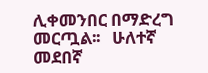ሊቀመንበር በማድረግ መርጧል፡፡   ሁለተኛ መደበኛ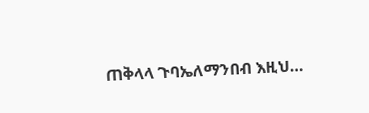ጠቅላላ ጉባኤለማንበብ እዚህ…